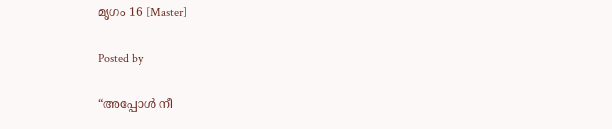മൃഗം 16 [Master]

Posted by

“അപ്പോള്‍ നീ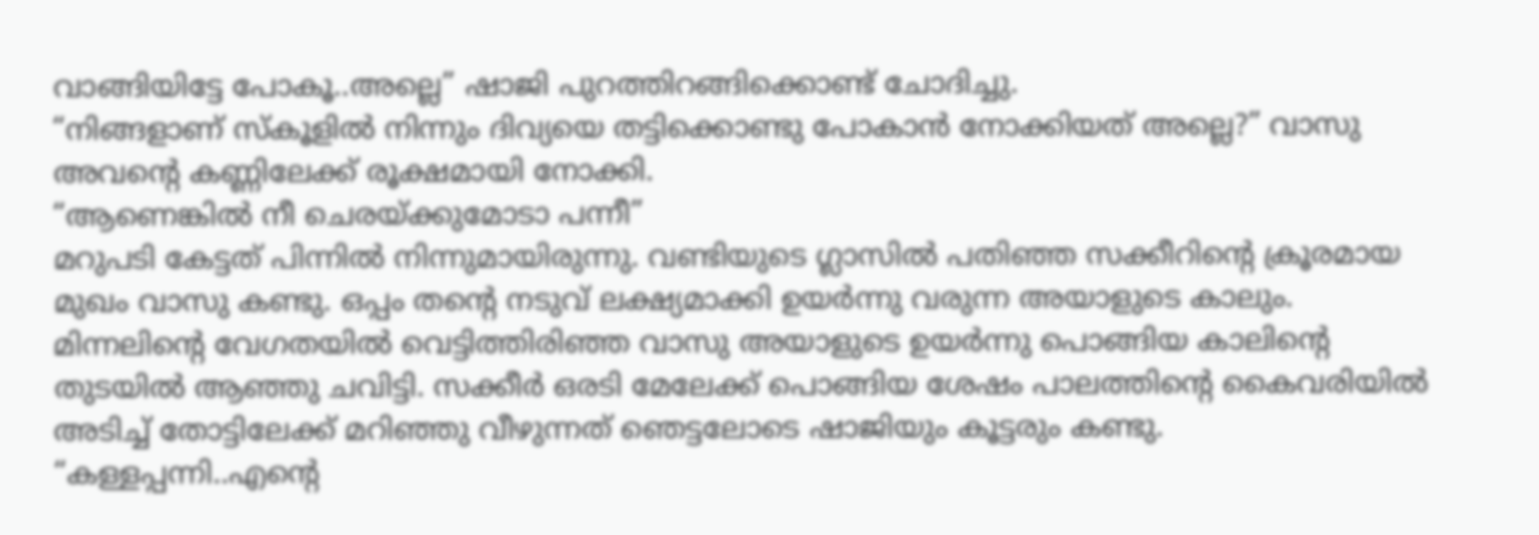വാങ്ങിയിട്ടേ പോകൂ..അല്ലെ” ഷാജി പുറത്തിറങ്ങിക്കൊണ്ട് ചോദിച്ചു.
“നിങ്ങളാണ് സ്കൂളില്‍ നിന്നും ദിവ്യയെ തട്ടിക്കൊണ്ടു പോകാന്‍ നോക്കിയത് അല്ലെ?” വാസു അവന്റെ കണ്ണിലേക്ക് രൂക്ഷമായി നോക്കി.
“ആണെങ്കില്‍ നീ ചെരയ്ക്കുമോടാ പന്നീ”
മറുപടി കേട്ടത് പിന്നില്‍ നിന്നുമായിരുന്നു. വണ്ടിയുടെ ഗ്ലാസില്‍ പതിഞ്ഞ സക്കീറിന്റെ ക്രൂരമായ മുഖം വാസു കണ്ടു. ഒപ്പം തന്റെ നടുവ് ലക്ഷ്യമാക്കി ഉയര്‍ന്നു വരുന്ന അയാളുടെ കാലും. മിന്നലിന്റെ വേഗതയില്‍ വെട്ടിത്തിരിഞ്ഞ വാസു അയാളുടെ ഉയര്‍ന്നു പൊങ്ങിയ കാലിന്റെ തുടയില്‍ ആഞ്ഞു ചവിട്ടി. സക്കീര്‍ ഒരടി മേലേക്ക് പൊങ്ങിയ ശേഷം പാലത്തിന്റെ കൈവരിയില്‍ അടിച്ച് തോട്ടിലേക്ക് മറിഞ്ഞു വീഴുന്നത് ഞെട്ടലോടെ ഷാജിയും കൂട്ടരും കണ്ടു.
“കള്ളപ്പന്നി..എന്റെ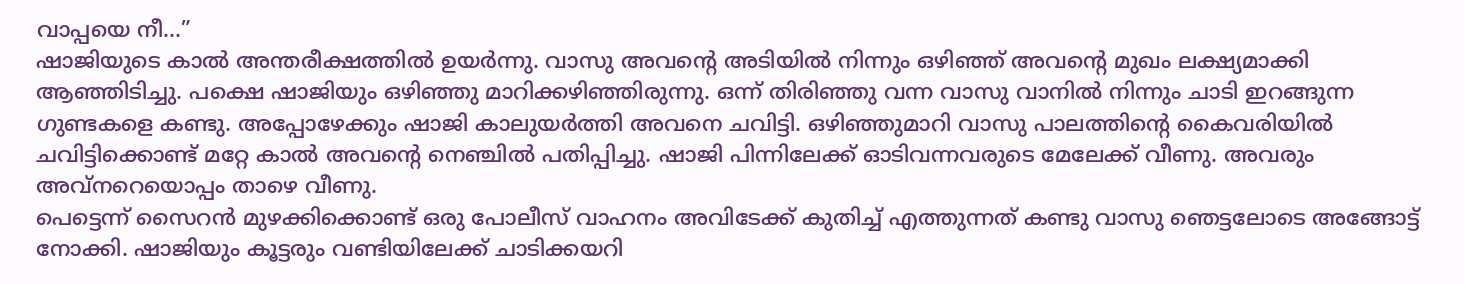വാപ്പയെ നീ…”
ഷാജിയുടെ കാല്‍ അന്തരീക്ഷത്തില്‍ ഉയര്‍ന്നു. വാസു അവന്റെ അടിയില്‍ നിന്നും ഒഴിഞ്ഞ് അവന്റെ മുഖം ലക്ഷ്യമാക്കി ആഞ്ഞിടിച്ചു. പക്ഷെ ഷാജിയും ഒഴിഞ്ഞു മാറിക്കഴിഞ്ഞിരുന്നു. ഒന്ന് തിരിഞ്ഞു വന്ന വാസു വാനില്‍ നിന്നും ചാടി ഇറങ്ങുന്ന ഗുണ്ടകളെ കണ്ടു. അപ്പോഴേക്കും ഷാജി കാലുയര്‍ത്തി അവനെ ചവിട്ടി. ഒഴിഞ്ഞുമാറി വാസു പാലത്തിന്റെ കൈവരിയില്‍ ചവിട്ടിക്കൊണ്ട്‌ മറ്റേ കാല്‍ അവന്റെ നെഞ്ചില്‍ പതിപ്പിച്ചു. ഷാജി പിന്നിലേക്ക് ഓടിവന്നവരുടെ മേലേക്ക് വീണു. അവരും അവ്നറെയൊപ്പം താഴെ വീണു.
പെട്ടെന്ന് സൈറന്‍ മുഴക്കിക്കൊണ്ട് ഒരു പോലീസ് വാഹനം അവിടേക്ക് കുതിച്ച് എത്തുന്നത് കണ്ടു വാസു ഞെട്ടലോടെ അങ്ങോട്ട്‌ നോക്കി. ഷാജിയും കൂട്ടരും വണ്ടിയിലേക്ക് ചാടിക്കയറി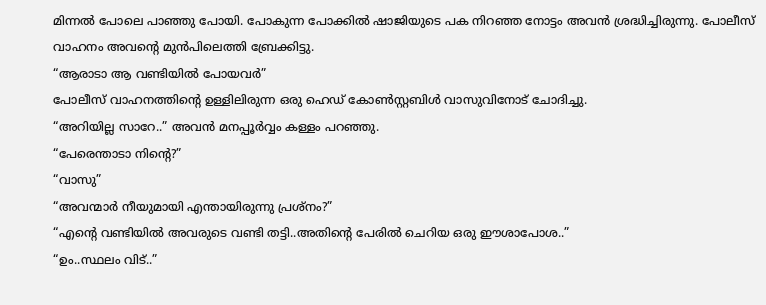മിന്നല്‍ പോലെ പാഞ്ഞു പോയി. പോകുന്ന പോക്കില്‍ ഷാജിയുടെ പക നിറഞ്ഞ നോട്ടം അവന്‍ ശ്രദ്ധിച്ചിരുന്നു. പോലീസ് വാഹനം അവന്റെ മുന്‍പിലെത്തി ബ്രേക്കിട്ടു.
“ആരാടാ ആ വണ്ടിയില്‍ പോയവര്‍”
പോലീസ് വാഹനത്തിന്റെ ഉള്ളിലിരുന്ന ഒരു ഹെഡ് കോണ്‍സ്റ്റബിള്‍ വാസുവിനോട് ചോദിച്ചു.
“അറിയില്ല സാറേ..” അവന്‍ മനപ്പൂര്‍വ്വം കള്ളം പറഞ്ഞു.
“പേരെന്താടാ നിന്റെ?”
“വാസു”
“അവന്മാര്‍ നീയുമായി എന്തായിരുന്നു പ്രശ്നം?”
“എന്റെ വണ്ടിയില്‍ അവരുടെ വണ്ടി തട്ടി..അതിന്റെ പേരില്‍ ചെറിയ ഒരു ഈശാപോശ..”
“ഉം..സ്ഥലം വിട്..”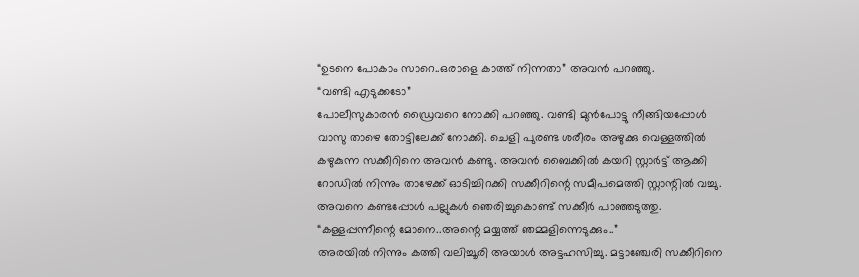“ഉടനെ പോകാം സാറെ..ഒരാളെ കാത്ത് നിന്നതാ” അവന്‍ പറഞ്ഞു.
“വണ്ടി എടുക്കടോ”
പോലീസുകാരന്‍ ഡ്രൈവറെ നോക്കി പറഞ്ഞു. വണ്ടി മുന്‍പോട്ടു നീങ്ങിയപ്പോള്‍ വാസു താഴെ തോട്ടിലേക്ക് നോക്കി. ചെളി പുരണ്ട ശരീരം അഴുക്കു വെള്ളത്തില്‍ കഴുകുന്ന സക്കീറിനെ അവന്‍ കണ്ടു. അവന്‍ ബൈക്കില്‍ കയറി സ്റ്റാര്‍ട്ട്‌ ആക്കി റോഡില്‍ നിന്നും താഴേക്ക് ഓടിച്ചിറക്കി സക്കീറിന്റെ സമീപമെത്തി സ്റ്റാന്റില്‍ വച്ചു. അവനെ കണ്ടപ്പോള്‍ പല്ലുകള്‍ ഞെരിച്ചുകൊണ്ട് സക്കീര്‍ പാഞ്ഞടുത്തു.
“കള്ളപ്പന്നീന്റെ മോനെ..അന്റെ മയ്യത്ത് ഞമ്മളിന്നെടുക്കും..”
അരയില്‍ നിന്നും കത്തി വലിച്ചൂരി അയാള്‍ അട്ടഹസിച്ചു. മട്ടാഞ്ചേരി സക്കീറിനെ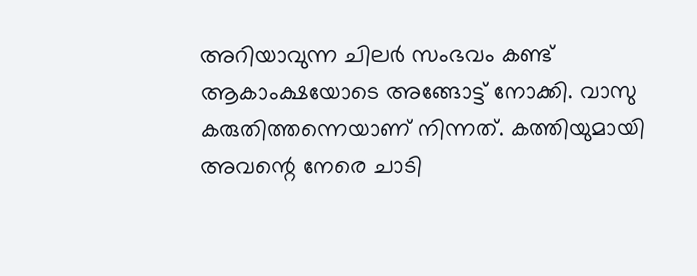അറിയാവുന്ന ചിലര്‍ സംഭവം കണ്ട് ആകാംക്ഷയോടെ അങ്ങോട്ട്‌ നോക്കി. വാസു കരുതിത്തന്നെയാണ്‌ നിന്നത്. കത്തിയുമായി അവന്റെ നേരെ ചാടി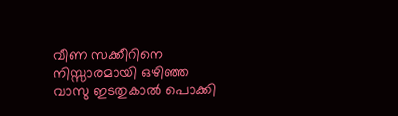വീണ സക്കീറിനെ നിസ്സാരമായി ഒഴിഞ്ഞ വാസു ഇടതുകാല്‍ പൊക്കി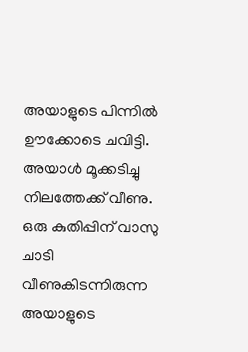അയാളുടെ പിന്നില്‍ ഊക്കോടെ ചവിട്ടി. അയാള്‍ മൂക്കടിച്ചു നിലത്തേക്ക് വീണു. ഒരു കുതിപ്പിന് വാസു ചാടി വീണുകിടന്നിരുന്ന അയാളുടെ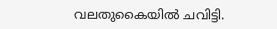വലതുകൈയില്‍ ചവിട്ടി.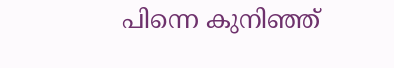പിന്നെ കുനിഞ്ഞ്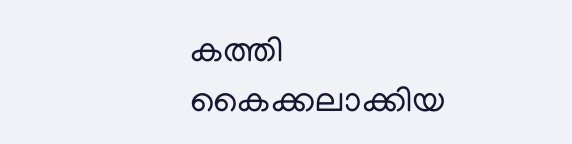കത്തി കൈക്കലാക്കിയ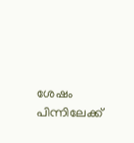ശേഷം പിന്നിലേക്ക്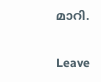മാറി.

Leave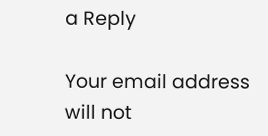a Reply

Your email address will not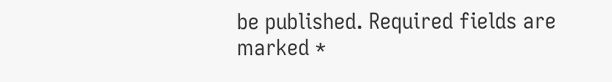be published. Required fields are marked *